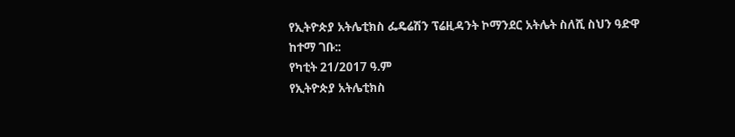የኢትዮጵያ አትሌቲክስ ፌዴሬሽን ፕሬዚዳንት ኮማንደር አትሌት ስለሺ ስህን ዓድዋ ከተማ ገቡ::
የካቲት 21/2017 ዓ.ም
የኢትዮጵያ አትሌቲክስ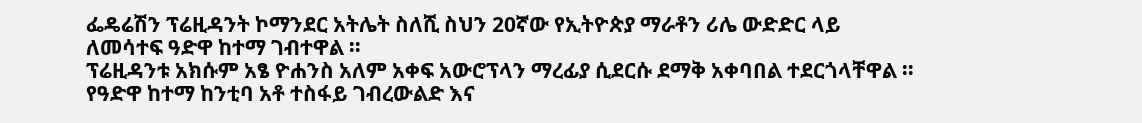ፌዴሬሽን ፕሬዚዳንት ኮማንደር አትሌት ስለሺ ስህን 20ኛው የኢትዮጵያ ማራቶን ሪሌ ውድድር ላይ ለመሳተፍ ዓድዋ ከተማ ገብተዋል ።
ፕሬዚዳንቱ አክሱም አፄ ዮሐንስ አለም አቀፍ አውሮፕላን ማረፊያ ሲደርሱ ደማቅ አቀባበል ተደርጎላቸዋል ።
የዓድዋ ከተማ ከንቲባ አቶ ተስፋይ ገብረውልድ እና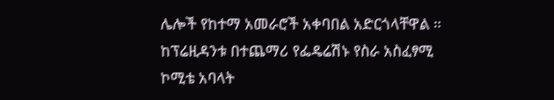ሌሎች የከተማ አመራሮች አቀባበል አድርጎላቸዋል ።
ከፕሬዚዳንቱ በተጨማሪ የፌዴሬሽኑ የስራ አስፈፃሚ ኮሚቴ አባላት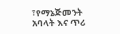፣የማኔጅመንት አባላት እና ጥሪ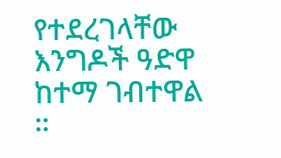የተደረገላቸው እንግዶች ዓድዋ ከተማ ገብተዋል ።